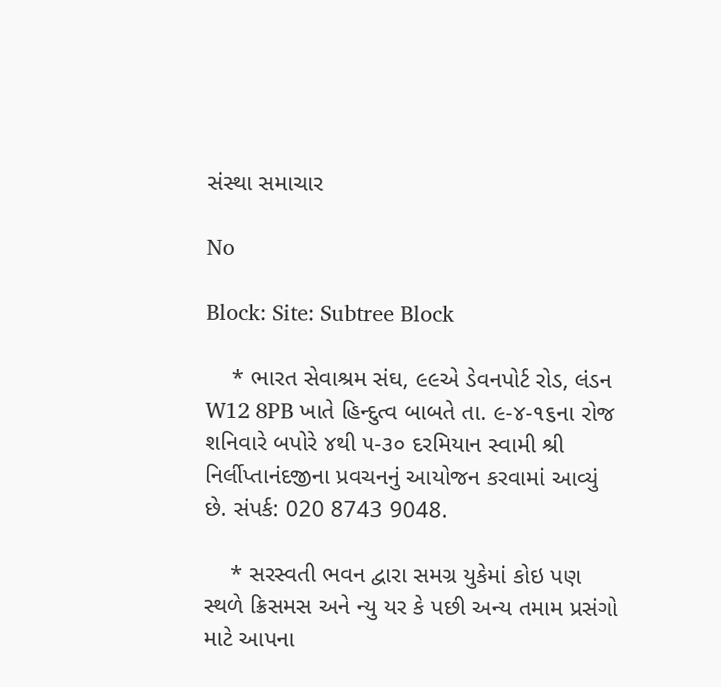સંસ્થા સમાચાર

No

Block: Site: Subtree Block

    * ભારત સેવાશ્રમ સંઘ, ૯૯એ ડેવનપોર્ટ રોડ, લંડન W12 8PB ખાતે હિન્દુત્વ બાબતે તા. ૯-૪-૧૬ના રોજ શનિવારે બપોરે ૪થી ૫-૩૦ દરમિયાન સ્વામી શ્રી નિર્લીપ્તાનંદજીના પ્રવચનનું આયોજન કરવામાં આવ્યું છે. સંપર્ક: 020 8743 9048.

    * સરસ્વતી ભવન દ્વારા સમગ્ર યુકેમાં કોઇ પણ સ્થળે ક્રિસમસ અને ન્યુ યર કે પછી અન્ય તમામ પ્રસંગો માટે આપના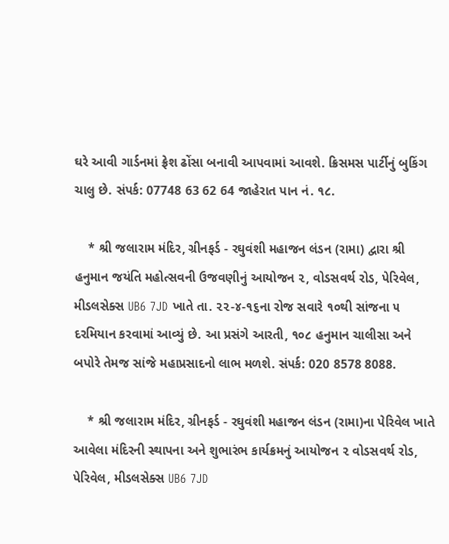ઘરે આવી ગાર્ડનમાં ફ્રેશ ઢોંસા બનાવી આપવામાં આવશે. ક્રિસમસ પાર્ટીનું બુકિંગ ચાલુ છે. સંપર્ક: 07748 63 62 64 જાહેરાત પાન નં. ૧૮.

    * શ્રી જલારામ મંદિર, ગ્રીનફર્ડ - રઘુવંશી મહાજન લંડન (રામા) દ્વારા શ્રી હનુમાન જયંતિ મહોત્સવની ઉજવણીનું આયોજન ૨, વોડસવર્થ રોડ, પેરિવેલ, મીડલસેક્સ UB6 7JD ખાતે તા. ૨૨-૪-૧૬ના રોજ સવારે ૧૦થી સાંજના ૫ દરમિયાન કરવામાં આવ્યું છે. આ પ્રસંગે આરતી, ૧૦૮ હનુમાન ચાલીસા અને બપોરે તેમજ સાંજે મહાપ્રસાદનો લાભ મળશે. સંપર્ક: 020 8578 8088.

    * શ્રી જલારામ મંદિર, ગ્રીનફર્ડ - રઘુવંશી મહાજન લંડન (રામા)ના પેરિવેલ ખાતે આવેલા મંદિરની સ્થાપના અને શુભારંભ કાર્યક્રમનું આયોજન ૨ વોડસવર્થ રોડ, પેરિવેલ, મીડલસેક્સ UB6 7JD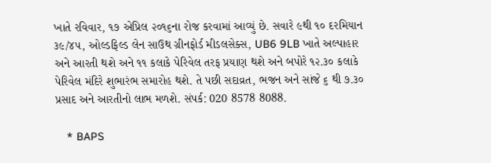ખાતે રવિવાર, ૧૭ એપ્રિલ ૨૦૧૬ના રોજ કરવામાં આવ્યું છે. સવારે ૯થી ૧૦ દરમિયાન ૩૯/૪૫, ઓલ્ડફિલ્ડ લેન સાઉથ ગ્રીનફોર્ડ મીડલસેક્સ, UB6 9LB ખાતે અલ્પાહાર અને આરતી થશે અને ૧૧ કલાકે પેરિવેલ તરફ પ્રયાણ થશે અને બપોરે ૧૨.૩૦ કલાકે પેરિવેલ મંદિરે શુભારંભ સમારોહ થશે. તે પછી સદાવ્રત, ભજન અને સાંજે ૬ થી ૭.૩૦ પ્રસાદ અને આરતીનો લાભ મળશે. સંપર્ક: 020 8578 8088.

    * BAPS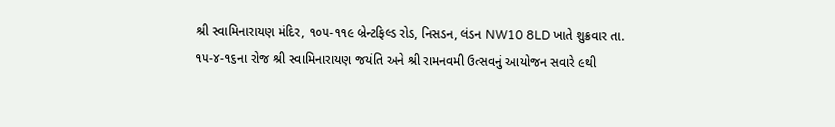શ્રી સ્વામિનારાયણ મંદિર, ૧૦૫-૧૧૯ બ્રેન્ટફિલ્ડ રોડ, નિસડન, લંડન NW10 8LD ખાતે શુક્રવાર તા. ૧૫-૪-૧૬ના રોજ શ્રી સ્વામિનારાયણ જયંતિ અને શ્રી રામનવમી ઉત્સવનું આયોજન સવારે ૯થી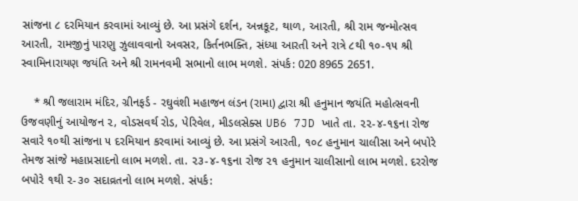સાંજના ૮ દરમિયાન કરવામાં આવ્યું છે. આ પ્રસંગે દર્શન, અન્નકૂટ, થાળ, આરતી, શ્રી રામ જન્મોત્સવ આરતી, રામજીનું પારણુ ઝુલાવવાનો અવસર, કિર્તનભક્તિ, સંધ્યા આરતી અને રાત્રે ૮થી ૧૦-૧૫ શ્રી સ્વામિનારાયણ જયંતિ અને શ્રી રામનવમી સભાનો લાભ મળશે. સંપર્ક: 020 8965 2651.

    * શ્રી જલારામ મંદિર, ગ્રીનફર્ડ - રઘુવંશી મહાજન લંડન (રામા) દ્વારા શ્રી હનુમાન જયંતિ મહોત્સવની ઉજવણીનું આયોજન ૨, વોડસવર્થ રોડ, પેરિવેલ, મીડલસેક્સ UB6 7JD ખાતે તા. ૨૨-૪-૧૬ના રોજ સવારે ૧૦થી સાંજના ૫ દરમિયાન કરવામાં આવ્યું છે. આ પ્રસંગે આરતી, ૧૦૮ હનુમાન ચાલીસા અને બપોરે તેમજ સાંજે મહાપ્રસાદનો લાભ મળશે. તા. ૨૩-૪-૧૬ના રોજ ૨૧ હનુમાન ચાલીસાનો લાભ મળશે. દરરોજ બપોરે ૧થી ૨-૩૦ સદાવ્રતનો લાભ મળશે. સંપર્ક: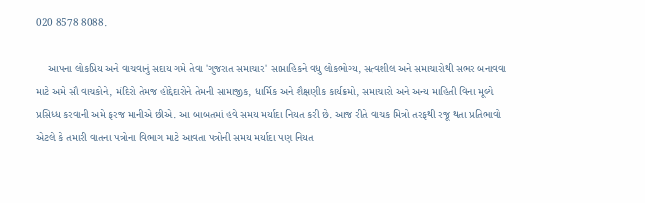020 8578 8088.

    આપના લોકપ્રિય અને વાચવાનું સદાય ગમે તેવા 'ગુજરાત સમાચાર' સાપ્તાહિકને વધુ લોકભોગ્ય, સત્વશીલ અને સમાચારોથી સભર બનાવવા માટે અમે સૌ વાચકોને, મંદિરો તેમજ હોદ્દેદારોને તેમની સામાજીક, ધાર્મિક અને શૈક્ષણીક કાર્યક્રમો, સમાચારો અને અન્ય માહિતી વિના મૂલ્યે પ્રસિધ્ધ કરવાની અમે ફરજ માનીએ છીએ. આ બાબતમાં હવે સમય મર્યાદા નિયત કરી છે. આજ રીતે વાચક મિત્રો તરફથી રજૂ થતા પ્રતિભાવો એટલે કે તમારી વાતના પત્રોના વિભાગ માટે આવતા પત્રોની સમય મર્યાદા પણ નિયત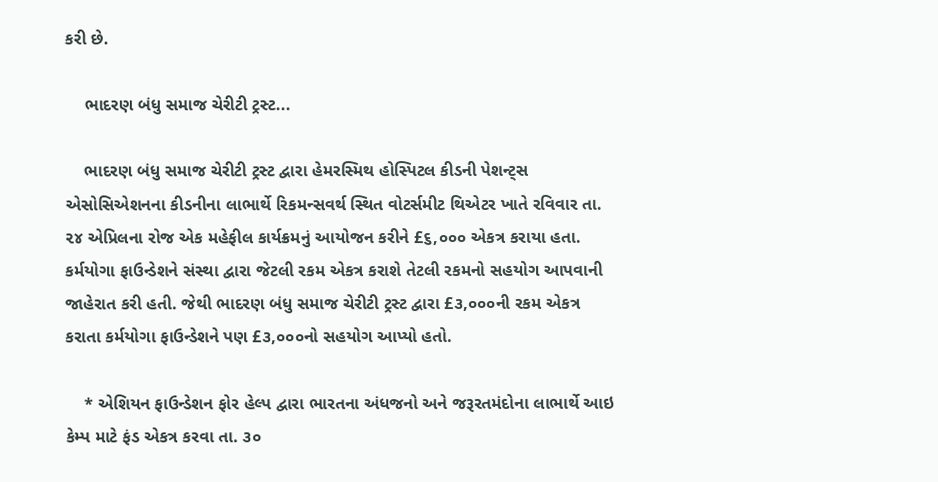કરી છે.

    ભાદરણ બંધુ સમાજ ચેરીટી ટ્રસ્ટ...

    ભાદરણ બંધુ સમાજ ચેરીટી ટ્રસ્ટ દ્વારા હેમરસ્મિથ હોસ્પિટલ કીડની પેશન્ટ્સ એસોસિએશનના કીડનીના લાભાર્થે રિકમન્સવર્થ સ્થિત વોટર્સમીટ થિએટર ખાતે રવિવાર તા. ૨૪ એપ્રિલના રોજ એક મહેફીલ કાર્યક્રમનું આયોજન કરીને £૬,૦૦૦ એકત્ર કરાયા હતા. કર્મયોગા ફાઉન્ડેશને સંસ્થા દ્વારા જેટલી રકમ એકત્ર કરાશે તેટલી રકમનો સહયોગ આપવાની જાહેરાત કરી હતી. જેથી ભાદરણ બંધુ સમાજ ચેરીટી ટ્રસ્ટ દ્વારા £૩,૦૦૦ની રકમ એકત્ર કરાતા કર્મયોગા ફાઉન્ડેશને પણ £૩,૦૦૦નો સહયોગ આપ્યો હતો.

    * એશિયન ફાઉન્ડેશન ફોર હેલ્પ દ્વારા ભારતના અંધજનો અને જરૂરતમંદોના લાભાર્થે આઇ કેમ્પ માટે ફંડ એકત્ર કરવા તા. ૩૦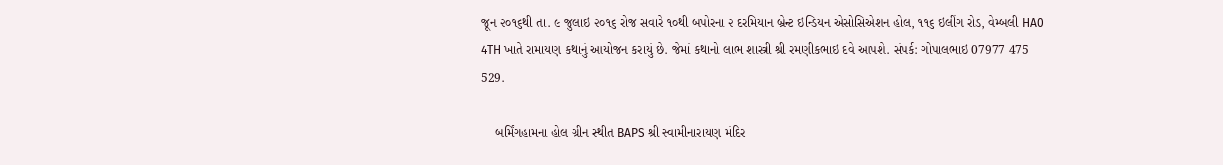જૂન ૨૦૧૬થી તા. ૯ જુલાઇ ૨૦૧૬ રોજ સવારે ૧૦થી બપોરના ૨ દરમિયાન બ્રેન્ટ ઇન્ડિયન એસોસિએશન હોલ, ૧૧૬ ઇલીંગ રોડ, વેમ્બલી HA0 4TH ખાતે રામાયણ કથાનું આયોજન કરાયું છે. જેમાં કથાનો લાભ શાસ્ત્રી શ્રી રમણીકભાઇ દવે આપશે. સંપર્ક: ગોપાલભાઇ 07977 475 529.

    બર્મિંગહામના હોલ ગ્રીન સ્થીત BAPS શ્રી સ્વામીનારાયણ મંદિર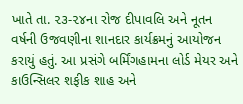ખાતે તા. ૨૩-૨૪ના રોજ દીપાવલિ અને નૂતન વર્ષની ઉજવણીના શાનદાર કાર્યક્રમનું આયોજન કરાયું હતું. આ પ્રસંગે બર્મિંગહામના લોર્ડ મેયર અને કાઉન્સિલર શફીક શાહ અને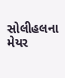સોલીહલના મેયર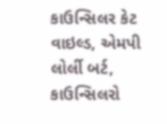કાઉન્સિલર કેટ વાઇલ્ડ, એમપી લોર્લી બર્ટ, કાઉન્સિલરો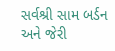સર્વશ્રી સામ બર્ડન અને જેરી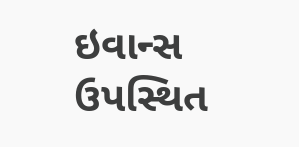ઇવાન્સ ઉપસ્થિત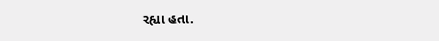રહ્યા હતા.